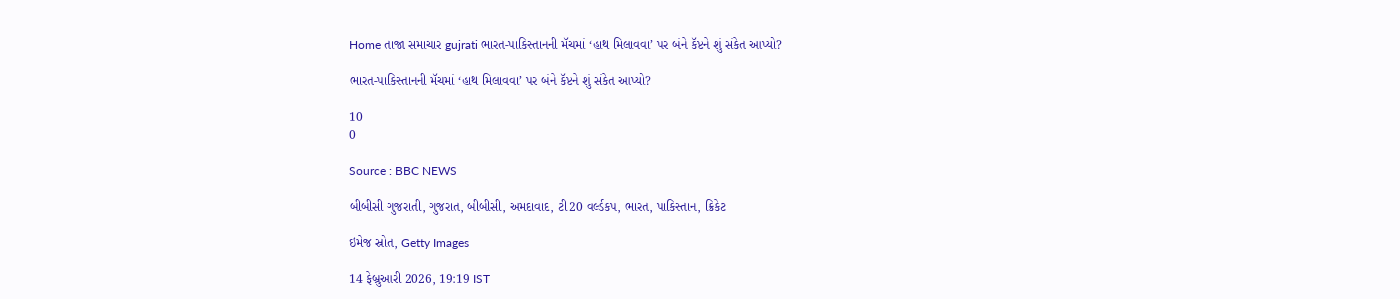Home તાજા સમાચાર gujrati ભારત-પાકિસ્તાનની મૅચમાં ‘હાથ મિલાવવા’ પર બંને કૅપ્ટને શું સંકેત આપ્યો?

ભારત-પાકિસ્તાનની મૅચમાં ‘હાથ મિલાવવા’ પર બંને કૅપ્ટને શું સંકેત આપ્યો?

10
0

Source : BBC NEWS

બીબીસી ગુજરાતી, ગુજરાત, બીબીસી, અમદાવાદ, ટી20 વર્લ્ડકપ, ભારત, પાકિસ્તાન, ક્રિકેટ

ઇમેજ સ્રોત, Getty Images

14 ફેબ્રુઆરી 2026, 19:19 IST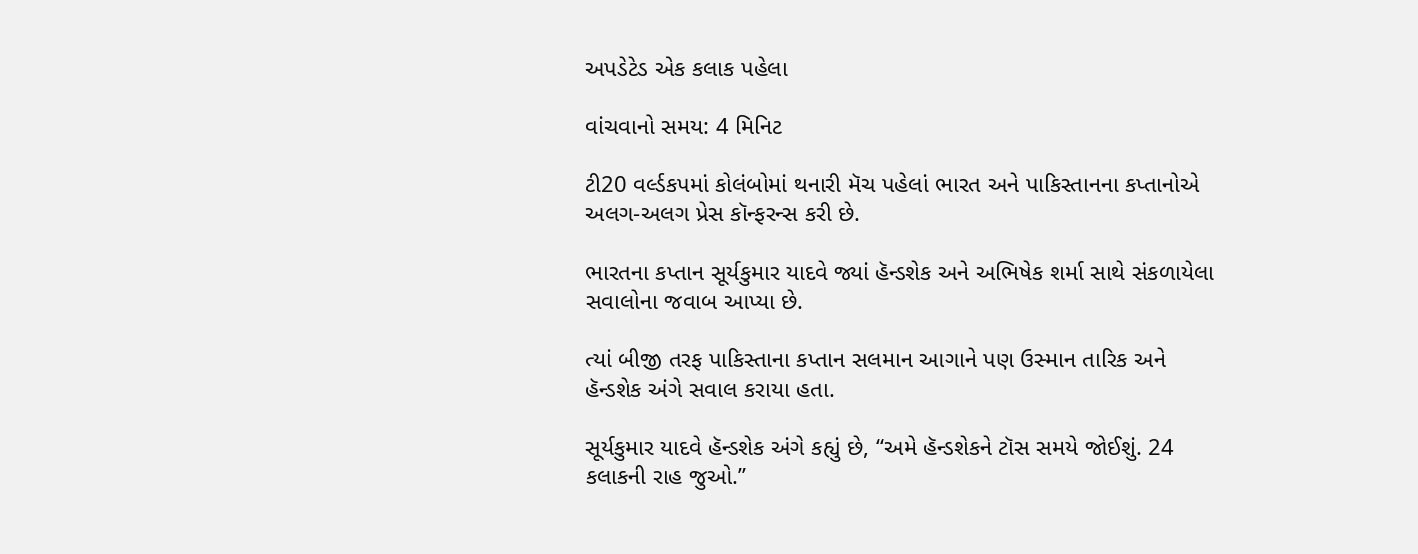અપડેટેડ એક કલાક પહેલા

વાંચવાનો સમય: 4 મિનિટ

ટી20 વર્લ્ડકપમાં કોલંબોમાં થનારી મૅચ પહેલાં ભારત અને પાકિસ્તાનના કપ્તાનોએ અલગ-અલગ પ્રેસ કૉન્ફરન્સ કરી છે.

ભારતના કપ્તાન સૂર્યકુમાર યાદવે જ્યાં હૅન્ડશેક અને અભિષેક શર્મા સાથે સંકળાયેલા સવાલોના જવાબ આપ્યા છે.

ત્યાં બીજી તરફ પાકિસ્તાના કપ્તાન સલમાન આગાને પણ ઉસ્માન તારિક અને હૅન્ડશેક અંગે સવાલ કરાયા હતા.

સૂર્યકુમાર યાદવે હૅન્ડશેક અંગે કહ્યું છે, “અમે હૅન્ડશેકને ટૉસ સમયે જોઈશું. 24 કલાકની રાહ જુઓ.”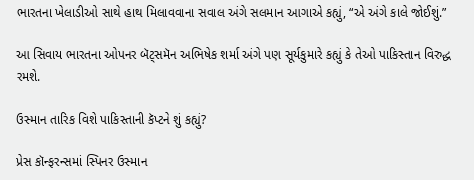ભારતના ખેલાડીઓ સાથે હાથ મિલાવવાના સવાલ અંગે સલમાન આગાએ કહ્યું, “એ અંગે કાલે જોઈશું.”

આ સિવાય ભારતના ઓપનર બૅટ્સમૅન અભિષેક શર્મા અંગે પણ સૂર્યકુમારે કહ્યું કે તેઓ પાકિસ્તાન વિરુદ્ધ રમશે.

ઉસ્માન તારિક વિશે પાકિસ્તાની કૅપ્ટને શું કહ્યું?

પ્રેસ કૉન્ફરન્સમાં સ્પિનર ઉસ્માન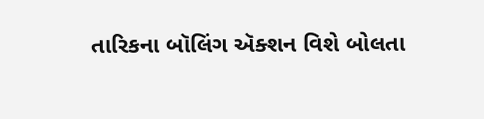તારિકના બૉલિંગ ઍક્શન વિશે બોલતા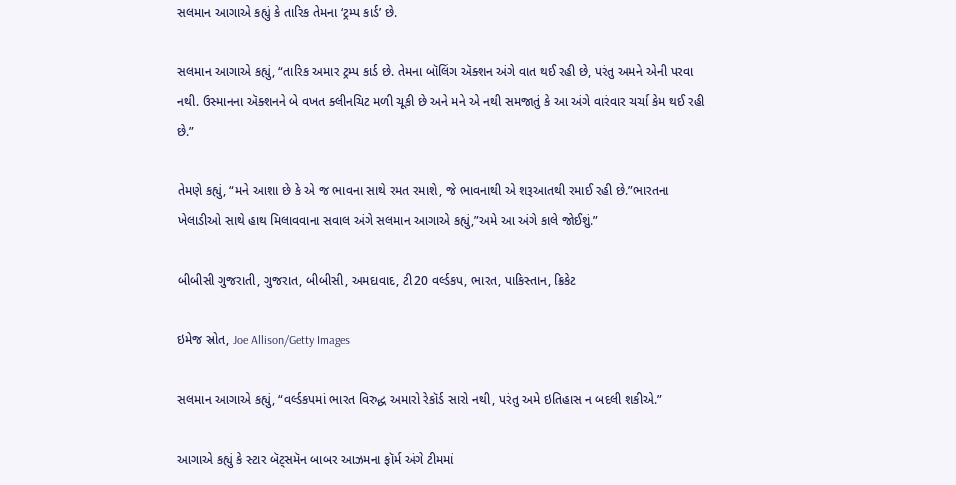સલમાન આગાએ કહ્યું કે તારિક તેમના ‘ટ્રમ્પ કાર્ડ’ છે.

સલમાન આગાએ કહ્યું, “તારિક અમાર ટ્રમ્પ કાર્ડ છે. તેમના બૉલિંગ ઍક્શન અંગે વાત થઈ રહી છે, પરંતુ અમને એની પરવા નથી. ઉસ્માનના ઍક્શનને બે વખત ક્લીનચિટ મળી ચૂકી છે અને મને એ નથી સમજાતું કે આ અંગે વારંવાર ચર્ચા કેમ થઈ રહી છે.”

તેમણે કહ્યું, “મને આશા છે કે એ જ ભાવના સાથે રમત રમાશે, જે ભાવનાથી એ શરૂઆતથી રમાઈ રહી છે.”ભારતના ખેલાડીઓ સાથે હાથ મિલાવવાના સવાલ અંગે સલમાન આગાએ કહ્યું,”અમે આ અંગે કાલે જોઈશું.”

બીબીસી ગુજરાતી, ગુજરાત, બીબીસી, અમદાવાદ, ટી20 વર્લ્ડકપ, ભારત, પાકિસ્તાન, ક્રિકેટ

ઇમેજ સ્રોત, Joe Allison/Getty Images

સલમાન આગાએ કહ્યું, “વર્લ્ડકપમાં ભારત વિરુદ્ધ અમારો રેકૉર્ડ સારો નથી, પરંતુ અમે ઇતિહાસ ન બદલી શકીએ.”

આગાએ કહ્યું કે સ્ટાર બૅટ્સમૅન બાબર આઝમના ફૉર્મ અંગે ટીમમાં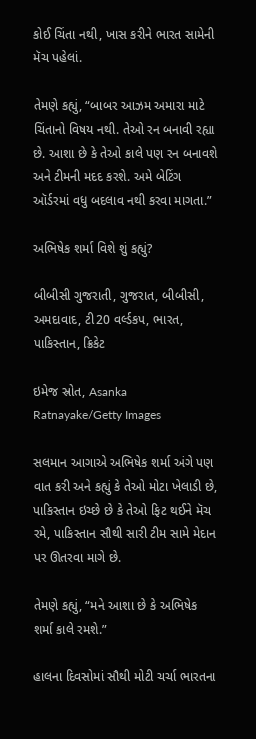કોઈ ચિંતા નથી, ખાસ કરીને ભારત સામેની મૅચ પહેલાં.

તેમણે કહ્યું, “બાબર આઝમ અમારા માટે ચિંતાનો વિષય નથી. તેઓ રન બનાવી રહ્યા છે. આશા છે કે તેઓ કાલે પણ રન બનાવશે અને ટીમની મદદ કરશે. અમે બેટિંગ ઑર્ડરમાં વધુ બદલાવ નથી કરવા માગતા.”

અભિષેક શર્મા વિશે શું કહ્યું?

બીબીસી ગુજરાતી, ગુજરાત, બીબીસી, અમદાવાદ, ટી20 વર્લ્ડકપ, ભારત, પાકિસ્તાન, ક્રિકેટ

ઇમેજ સ્રોત, Asanka Ratnayake/Getty Images

સલમાન આગાએ અભિષેક શર્મા અંગે પણ વાત કરી અને કહ્યું કે તેઓ મોટા ખેલાડી છે, પાકિસ્તાન ઇચ્છે છે કે તેઓ ફિટ થઈને મૅચ રમે, પાકિસ્તાન સૌથી સારી ટીમ સામે મેદાન પર ઊતરવા માગે છે.

તેમણે કહ્યું, “મને આશા છે કે અભિષેક શર્મા કાલે રમશે.”

હાલના દિવસોમાં સૌથી મોટી ચર્ચા ભારતના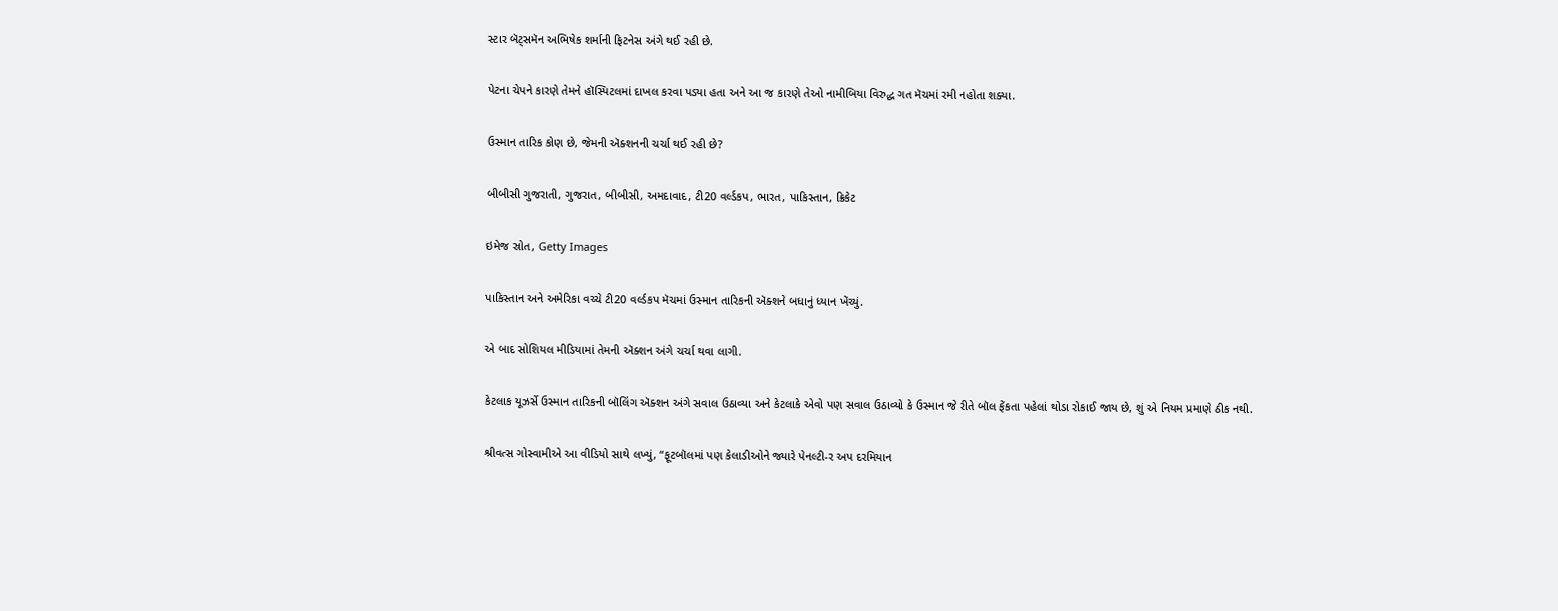સ્ટાર બૅટ્સમૅન અભિષેક શર્માની ફિટનેસ અંગે થઈ રહી છે.

પેટના ચેપને કારણે તેમને હૉસ્પિટલમાં દાખલ કરવા પડ્યા હતા અને આ જ કારણે તેઓ નામીબિયા વિરુદ્ધ ગત મૅચમાં રમી નહોતા શક્યા.

ઉસ્માન તારિક કોણ છે, જેમની ઍક્શનની ચર્ચા થઈ રહી છે?

બીબીસી ગુજરાતી, ગુજરાત, બીબીસી, અમદાવાદ, ટી20 વર્લ્ડકપ, ભારત, પાકિસ્તાન, ક્રિકેટ

ઇમેજ સ્રોત, Getty Images

પાકિસ્તાન અને અમેરિકા વચ્ચે ટી20 વર્લ્ડકપ મૅચમાં ઉસ્માન તારિકની ઍક્શને બધાનું ધ્યાન ખેંચ્યું.

એ બાદ સોશિયલ મીડિયામાં તેમની ઍક્શન અંગે ચર્ચા થવા લાગી.

કેટલાક યૂઝર્સે ઉસ્માન તારિકની બૉલિંગ ઍક્શન અંગે સવાલ ઉઠાવ્યા અને કેટલાકે એવો પણ સવાલ ઉઠાવ્યો કે ઉસ્માન જે રીતે બૉલ ફેંકતા પહેલાં થોડા રોકાઈ જાય છે, શું એ નિયમ પ્રમાણે ઠીક નથી.

શ્રીવત્સ ગોસ્વામીએ આ વીડિયો સાથે લખ્યું, “ફૂટબૉલમાં પણ કેલાડીઓને જ્યારે પેનલ્ટી-ર અપ દરમિયાન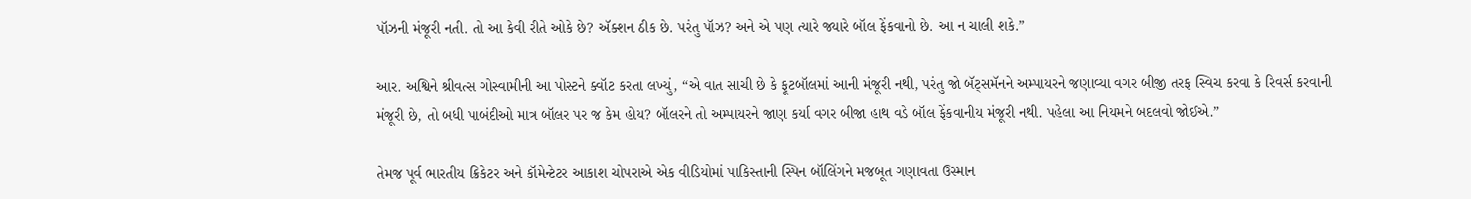પૉઝની મંજૂરી નતી. તો આ કેવી રીતે ઓકે છે? ઍક્શન ઠીક છે. પરંતુ પૉઝ? અને એ પણ ત્યારે જ્યારે બૉલ ફેંકવાનો છે. આ ન ચાલી શકે.”

આર. અશ્વિને શ્રીવત્સ ગોસ્વામીની આ પોસ્ટને ક્વૉટ કરતા લખ્યું, “એ વાત સાચી છે કે ફૂટબૉલમાં આની મંજૂરી નથી, પરંતુ જો બૅટ્સમૅનને અમ્પાયરને જણાવ્યા વગર બીજી તરફ સ્વિચ કરવા કે રિવર્સ કરવાની મંજૂરી છે, તો બધી પાબંદીઓ માત્ર બૉલર પર જ કેમ હોય? બૉલરને તો અમ્પાયરને જાણ કર્યા વગર બીજા હાથ વડે બૉલ ફેંકવાનીય મંજૂરી નથી. પહેલા આ નિયમને બદલવો જોઈએ.”

તેમજ પૂર્વ ભારતીય ક્રિકેટર અને કૉમેન્ટેટર આકાશ ચોપરાએ એક વીડિયોમાં પાકિસ્તાની સ્પિન બૉલિંગને મજબૂત ગણાવતા ઉસ્માન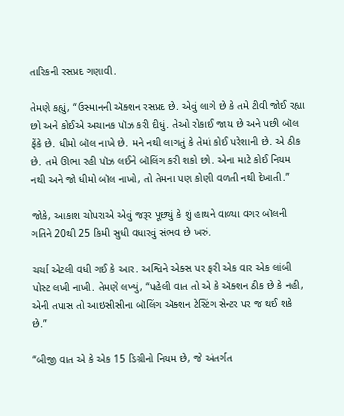તારિકની રસપ્રદ ગણાવી.

તેમણે કહ્યું, “ઉસ્માનની ઍક્શન રસપ્રદ છે. એવું લાગે છે કે તમે ટીવી જોઈ રહ્યા છો અને કોઈએ અચાનક પૉઝ કરી દીધું. તેઓ રોકાઈ જાય છે અને પછી બૉલ ફેંકે છે. ધીમો બૉલ નાખે છે. મને નથી લાગતું કે તેમાં કોઈ પરેશાની છે. એ ઠીક છે. તમે ઊભા રહી પૉઝ લઈને બૉલિંગ કરી શકો છો. એના માટે કોઈ નિયમ નથી અને જો ધીમો બૉલ નાખો, તો તેમના પણ કોણી વળતી નથી દેખાતી.”

જોકે, આકાશ ચોપરાએ એવું જરૂર પૂછ્યું કે શું હાથને વાળ્યા વગર બૉલની ગતિને 20થી 25 કિમી સુધી વધારવું સંભવ છે ખરું.

ચર્ચા એટલી વધી ગઈ કે આર. અશ્વિને એક્સ પર ફરી એક વાર એક લાંબી પોસ્ટ લખી નાખી. તેમણે લખ્યું, “પહેલી વાત તો એ કે ઍક્શન ઠીક છે કે નહી, એની તપાસ તો આઇસીસીના બૉલિંગ ઍક્શન ટેસ્ટિંગ સેન્ટર પર જ થઈ શકે છે.”

“બીજી વાત એ કે એક 15 ડિગ્રીનો નિયમ છે, જે અંતર્ગત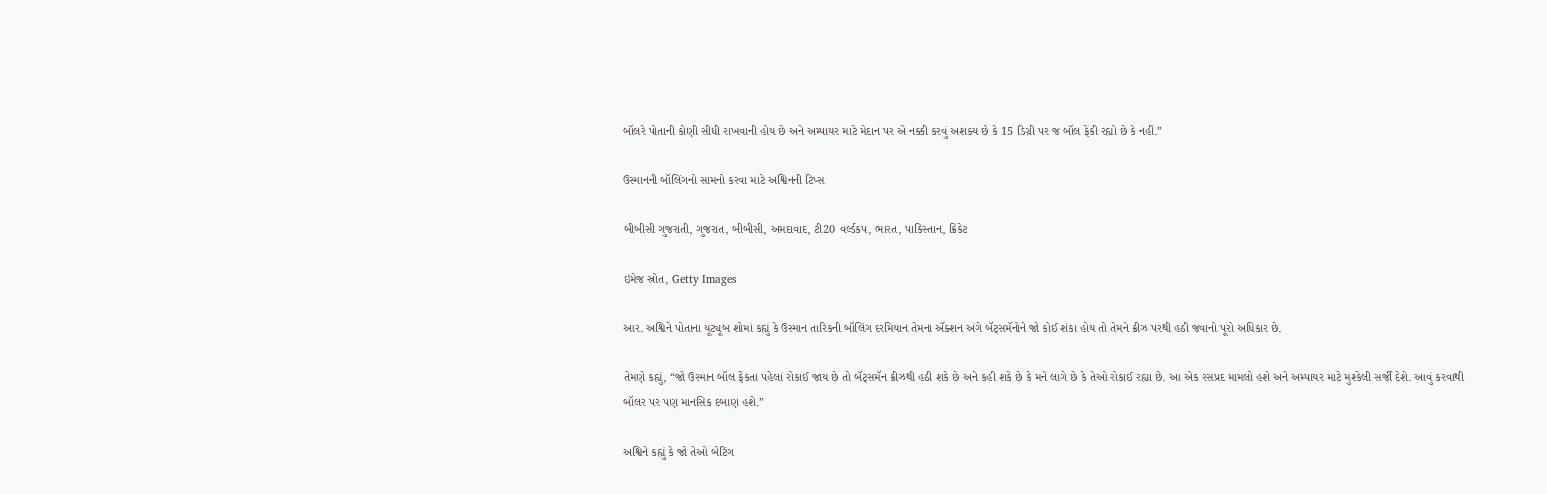બૉલરે પોતાની કોણી સીધી રાખવાની હોય છે અને અમ્પાયર માટે મેદાન પર એ નક્કી કરવું અશક્ય છે કે 15 ડિગ્રી પર જ બૉલ ફેંકી રહ્યો છે કે નહીં.”

ઉસ્માનની બૉલિંગનો સામનો કરવા માટે અશ્વિનની ટિપ્સ

બીબીસી ગુજરાતી, ગુજરાત, બીબીસી, અમદાવાદ, ટી20 વર્લ્ડકપ, ભારત, પાકિસ્તાન, ક્રિકેટ

ઇમેજ સ્રોત, Getty Images

આર. અશ્વિને પોતાના યૂટ્યૂબ શોમાં કહ્યું કે ઉસ્માન તારિકની બૉલિંગ દરમિયાન તેમના ઍક્શન અંગે બૅટ્સમૅનોને જો કોઈ શંકા હોય તો તેમને ક્રીઝ પરથી હઠી જવાનો પૂરો અધિકાર છે.

તેમણે કહ્યું, “જો ઉસ્માન બૉલ ફેંકતા પહેલાં રોકાઈ જાય છે તો બૅટ્સમૅન ક્રીઝથી હઠી શકે છે અને કહી શકે છે કે મને લાગે છે કે તેઓ રોકાઈ રહ્યા છે. આ એક રસપ્રદ મામલો હશે અને અમ્પાયર માટે મુશ્કેલી સર્જી દેશે. આવું કરવાથી બૉલર પર પણ માનસિક દબાણ હશે.”

અશ્વિને કહ્યું કે જો તેઓ બેટિંગ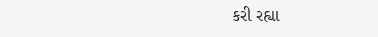કરી રહ્યા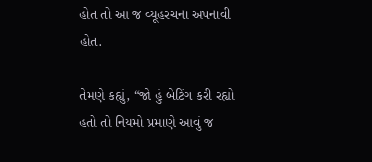હોત તો આ જ વ્યૂહરચના અપનાવી હોત.

તેમણે કહ્યું, “જો હું બેટિંગ કરી રહ્યો હતો તો નિયમો પ્રમાણે આવું જ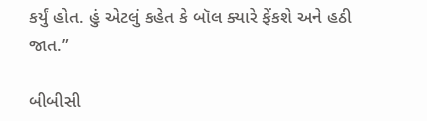કર્યું હોત. હું એટલું કહેત કે બૉલ ક્યારે ફેંકશે અને હઠી જાત.”

બીબીસી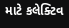માટે કલેક્ટિવ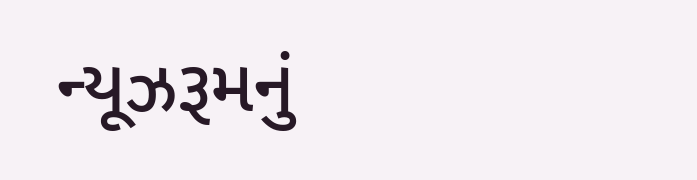ન્યૂઝરૂમનું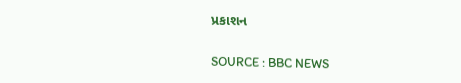પ્રકાશન

SOURCE : BBC NEWS